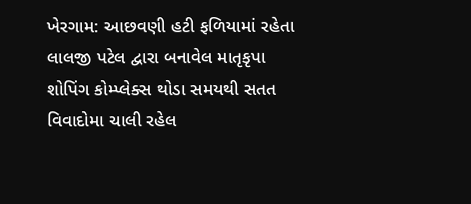ખેરગામ: આછવણી હટી ફળિયામાં રહેતા લાલજી પટેલ દ્વારા બનાવેલ માતૃકૃપા શોપિંગ કોમ્પ્લેક્સ થોડા સમયથી સતત વિવાદોમા ચાલી રહેલ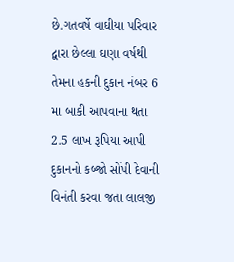છે.ગતવર્ષે વાઘીયા પરિવાર દ્વારા છેલ્લા ઘણા વર્ષથી તેમના હકની દુકાન નંબર 6 મા બાકી આપવાના થતા 2.5 લાખ રૂપિયા આપી દુકાનનો કબ્જો સોંપી દેવાની વિનંતી કરવા જતા લાલજી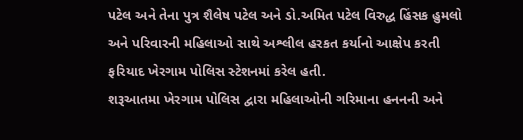પટેલ અને તેના પુત્ર શૈલેષ પટેલ અને ડો.અમિત પટેલ વિરુદ્ધ હિંસક હુમલો અને પરિવારની મહિલાઓ સાથે અશ્લીલ હરકત કર્યાનો આક્ષેપ કરતી ફરિયાદ ખેરગામ પોલિસ સ્ટેશનમાં કરેલ હતી.
શરૂઆતમા ખેરગામ પોલિસ દ્વારા મહિલાઓની ગરિમાના હનનની અને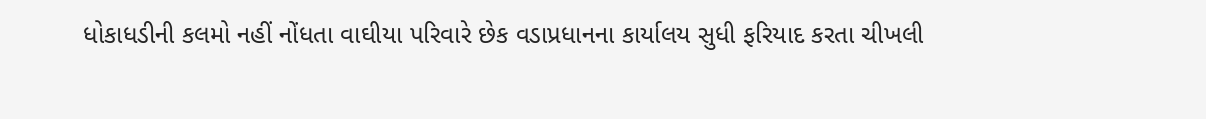ધોકાધડીની કલમો નહીં નોંધતા વાઘીયા પરિવારે છેક વડાપ્રધાનના કાર્યાલય સુધી ફરિયાદ કરતા ચીખલી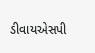ડીવાયએસપી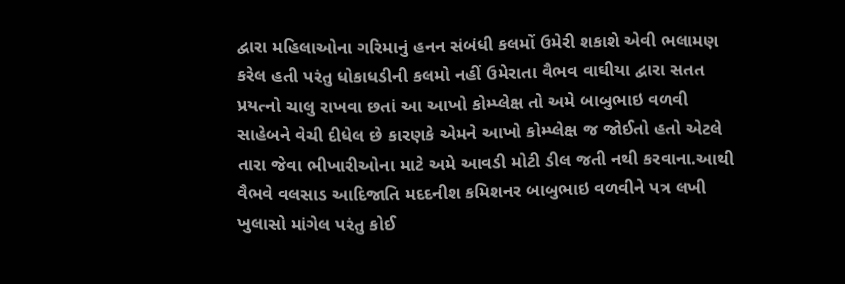દ્વારા મહિલાઓના ગરિમાનું હનન સંબંધી કલમોં ઉમેરી શકાશે એવી ભલામણ કરેલ હતી પરંતુ ધોકાધડીની કલમો નહીં ઉમેરાતા વૈભવ વાઘીયા દ્વારા સતત પ્રયત્નો ચાલુ રાખવા છતાં આ આખો કોમ્પ્લેક્ષ તો અમે બાબુભાઇ વળવી સાહેબને વેચી દીધેલ છે કારણકે એમને આખો કોમ્પ્લેક્ષ જ જોઈતો હતો એટલે તારા જેવા ભીખારીઓના માટે અમે આવડી મોટી ડીલ જતી નથી કરવાના.આથી વૈભવે વલસાડ આદિજાતિ મદદનીશ કમિશનર બાબુભાઇ વળવીને પત્ર લખી ખુલાસો માંગેલ પરંતુ કોઈ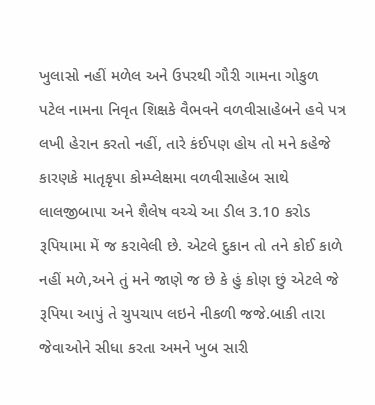ખુલાસો નહીં મળેલ અને ઉપરથી ગૌરી ગામના ગોકુળ પટેલ નામના નિવૃત શિક્ષકે વૈભવને વળવીસાહેબને હવે પત્ર લખી હેરાન કરતો નહીં, તારે કંઈપણ હોય તો મને કહેજે કારણકે માતૃકૃપા કોમ્પ્લેક્ષમા વળવીસાહેબ સાથે લાલજીબાપા અને શૈલેષ વચ્ચે આ ડીલ 3.10 કરોડ રૂપિયામા મેં જ કરાવેલી છે. એટલે દુકાન તો તને કોઈ કાળે નહીં મળે,અને તું મને જાણે જ છે કે હું કોણ છું એટલે જે રૂપિયા આપું તે ચુપચાપ લઇને નીકળી જજે.બાકી તારા જેવાઓને સીધા કરતા અમને ખુબ સારી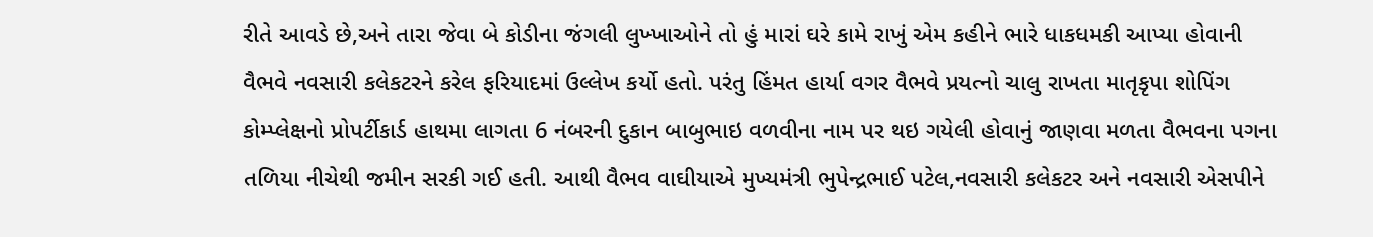રીતે આવડે છે,અને તારા જેવા બે કોડીના જંગલી લુખ્ખાઓને તો હું મારાં ઘરે કામે રાખું એમ કહીને ભારે ધાકધમકી આપ્યા હોવાની વૈભવે નવસારી કલેકટરને કરેલ ફરિયાદમાં ઉલ્લેખ કર્યો હતો. પરંતુ હિંમત હાર્યા વગર વૈભવે પ્રયત્નો ચાલુ રાખતા માતૃકૃપા શોપિંગ કોમ્પ્લેક્ષનો પ્રોપર્ટીકાર્ડ હાથમા લાગતા 6 નંબરની દુકાન બાબુભાઇ વળવીના નામ પર થઇ ગયેલી હોવાનું જાણવા મળતા વૈભવના પગના તળિયા નીચેથી જમીન સરકી ગઈ હતી. આથી વૈભવ વાઘીયાએ મુખ્યમંત્રી ભુપેન્દ્રભાઈ પટેલ,નવસારી કલેકટર અને નવસારી એસપીને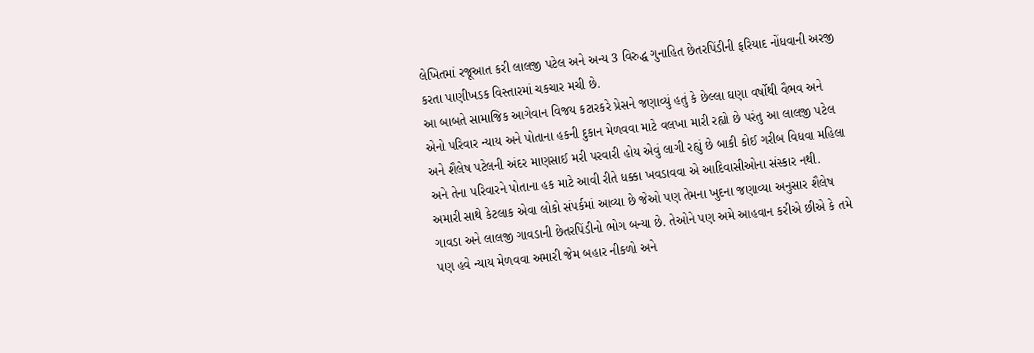લેખિતમાં રજૂઆત કરી લાલજી પટેલ અને અન્ય 3 વિરુદ્ધ ગુનાહિત છેતરપિંડીની ફરિયાદ નોંધવાની અરજી કરતા પાણીખડક વિસ્તારમાં ચકચાર મચી છે.
આ બાબતે સામાજિક આગેવાન વિજય કટારકરે પ્રેસને જણાવ્યું હતું કે છેલ્લા ઘણા વર્ષોથી વૈભવ અને એનો પરિવાર ન્યાય અને પોતાના હકની દુકાન મેળવવા માટે વલખા મારી રહ્યો છે પરંતુ આ લાલજી પટેલ અને શૈલેષ પટેલની અંદર માણસાઈ મરી પરવારી હોય એવું લાગી રહ્યું છે બાકી કોઈ ગરીબ વિધવા મહિલા અને તેના પરિવારને પોતાના હક માટે આવી રીતે ધક્કા ખવડાવવા એ આદિવાસીઓના સંસ્કાર નથી. અમારી સાથે કેટલાક એવા લોકો સંપર્કમાં આવ્યા છે જેઓ પણ તેમના ખુદના જણાવ્યા અનુસાર શૈલેષ ગાવડા અને લાલજી ગાવડાની છેતરપિંડીનો ભોગ બન્યા છે. તેઓને પણ અમે આહવાન કરીએ છીએ કે તમે પણ હવે ન્યાય મેળવવા અમારી જેમ બહાર નીકળો અને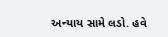અન્યાય સામે લડો. હવે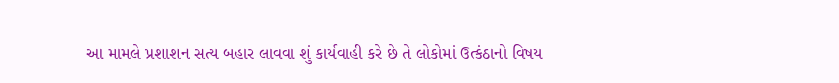આ મામલે પ્રશાશન સત્ય બહાર લાવવા શું કાર્યવાહી કરે છે તે લોકોમાં ઉત્કંઠાનો વિષય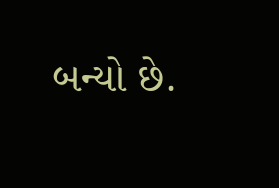બન્યો છે.